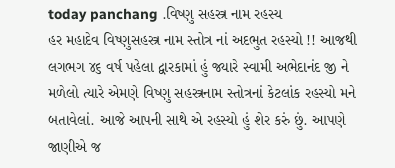today panchang .વિષ્ણુ સહસ્ત્ર નામ રહસ્ય
હર મહાદેવ વિષ્ણુસહસ્ત્ર નામ સ્તોત્ર નાં અદભુત રહસ્યો !! આજથી લગભગ ૪૬ વર્ષ પહેલા દ્વારકામાં હું જ્યારે સ્વામી અભેદાનંદ જી ને મળેલો ત્યારે એમણે વિષ્ણુ સહસ્ત્રનામ સ્તોત્રનાં કેટલાંક રહસ્યો મને બતાવેલાં. આજે આપની સાથે એ રહસ્યો હું શેર કરું છું. આપણે જાણીએ જ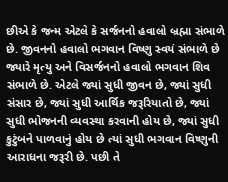છીએ કે જન્મ એટલે કે સર્જનનો હવાલો બ્રહ્મા સંભાળે છે. જીવનનો હવાલો ભગવાન વિષ્ણુ સ્વયં સંભાળે છે જ્યારે મૃત્યુ અને વિસર્જનનો હવાલો ભગવાન શિવ સંભાળે છે. એટલે જ્યાં સુધી જીવન છે, જ્યાં સુધી સંસાર છે, જ્યાં સુધી આર્થિક જરૂરિયાતો છે, જ્યાં સુધી ભોજનની વ્યવસ્થા કરવાની હોય છે, જ્યાં સુધી કુટુંબને પાળવાનું હોય છે ત્યાં સુધી ભગવાન વિષ્ણુની આરાધના જરૂરી છે. પછી તે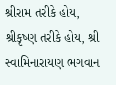શ્રીરામ તરીકે હોય, શ્રીકૃષ્ણ તરીકે હોય, શ્રી સ્વામિનારાયણ ભગવાન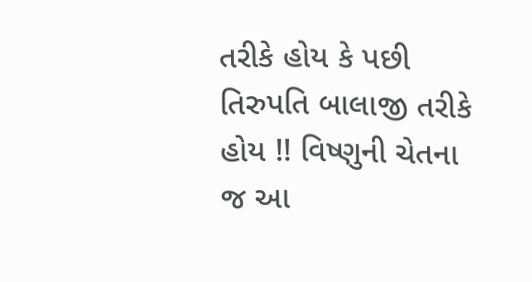તરીકે હોય કે પછી તિરુપતિ બાલાજી તરીકે હોય !! વિષ્ણુની ચેતના જ આ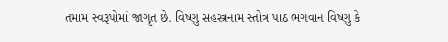તમામ સ્વરૂપોમાં જાગૃત છે. વિષ્ણુ સહસ્ત્રનામ સ્તોત્ર પાઠ ભગવાન વિષ્ણુ કે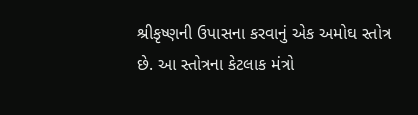શ્રીકૃષ્ણની ઉપાસના કરવાનું એક અમોઘ સ્તોત્ર છે. આ સ્તોત્રના કેટલાક મંત્રો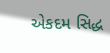એકદમ સિદ્ધ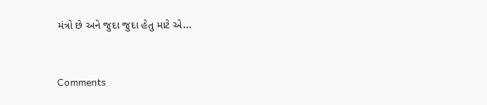મંત્રો છે અને જુદા જુદા હેતુ માટે એ...


Comments